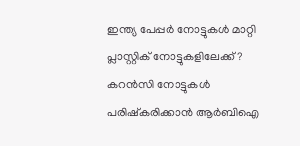ഇന്ത്യ പേപ്പർ നോട്ടുകൾ മാറ്റി പ്ലാസ്റ്റിക് നോട്ടുകളിലേക്ക് ? കറൻസി നോട്ടുകൾ പരിഷ്കരിക്കാൻ ആർബിഐ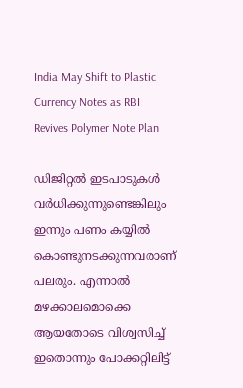India May Shift to Plastic Currency Notes as RBI Revives Polymer Note Plan

ഡിജിറ്റൽ ഇടപാടുകൾ വർധിക്കുന്നുണ്ടെങ്കിലും ഇന്നും പണം കയ്യിൽ കൊണ്ടുനടക്കുന്നവരാണ് പലരും. എന്നാൽ മഴക്കാലമൊക്കെ ആയതോടെ വിശ്വസിച്ച് ഇതൊന്നും പോക്കറ്റിലിട്ട്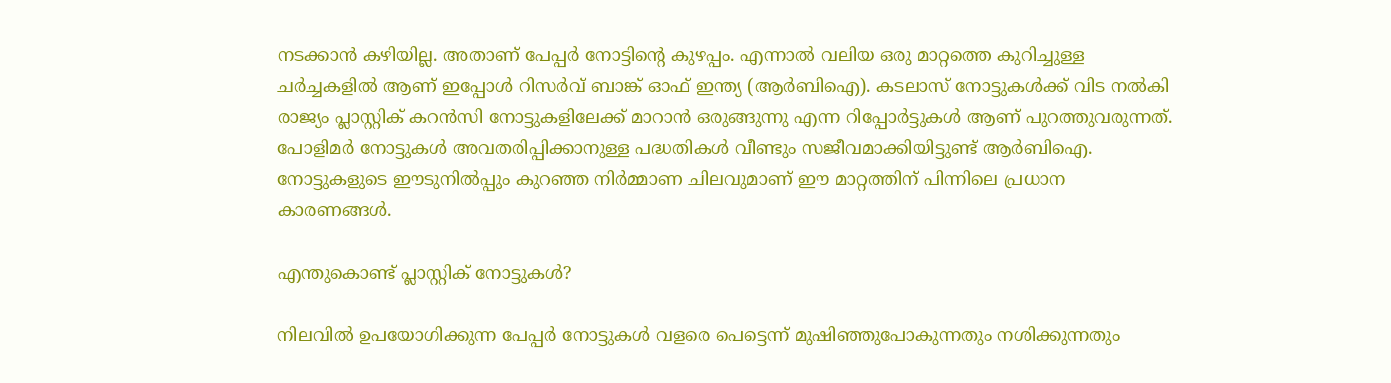നടക്കാൻ കഴിയില്ല. അതാണ് പേപ്പർ നോട്ടിന്റെ കുഴപ്പം. എന്നാൽ വലിയ ഒരു മാറ്റത്തെ കുറിച്ചുള്ള ച‌ർച്ചകളിൽ ആണ് ഇപ്പോൾ റിസർവ് ബാങ്ക് ഓഫ് ഇന്ത്യ (ആർബിഐ). കടലാസ് നോട്ടുകൾക്ക് വിട നൽകി രാജ്യം പ്ലാസ്റ്റിക് കറൻസി നോട്ടുകളിലേക്ക് മാറാൻ ഒരുങ്ങുന്നു എന്ന റിപ്പോ‌ർട്ടുകൾ ആണ് പുറത്തുവരുന്നത്. പോളിമർ നോട്ടുകൾ അവതരിപ്പിക്കാനുള്ള പദ്ധതികൾ വീണ്ടും സജീവമാക്കിയിട്ടുണ്ട് ആർബിഐ. നോട്ടുകളുടെ ഈടുനിൽപ്പും കുറഞ്ഞ നിർമ്മാണ ചിലവുമാണ് ഈ മാറ്റത്തിന് പിന്നിലെ പ്രധാന കാരണങ്ങൾ.

എന്തുകൊണ്ട് പ്ലാസ്റ്റിക് നോട്ടുകൾ?

നിലവിൽ ഉപയോഗിക്കുന്ന പേപ്പർ നോട്ടുകൾ വളരെ പെട്ടെന്ന് മുഷിഞ്ഞുപോകുന്നതും നശിക്കുന്നതും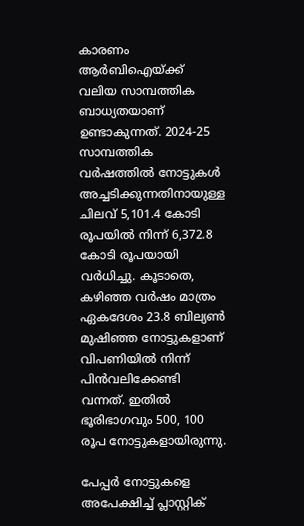കാരണം ആർബിഐയ്ക്ക് വലിയ സാമ്പത്തിക ബാധ്യതയാണ് ഉണ്ടാകുന്നത്. 2024-25 സാമ്പത്തിക വർഷത്തിൽ നോട്ടുകൾ അച്ചടിക്കുന്നതിനായുള്ള ചിലവ് 5,101.4 കോടി രൂപയിൽ നിന്ന് 6,372.8 കോടി രൂപയായി വർധിച്ചു. കൂടാതെ, കഴിഞ്ഞ വർഷം മാത്രം ഏകദേശം 23.8 ബില്യൺ മുഷിഞ്ഞ നോട്ടുകളാണ് വിപണിയിൽ നിന്ന് പിൻവലിക്കേണ്ടി വന്നത്. ഇതിൽ ഭൂരിഭാഗവും 500, 100 രൂപ നോട്ടുകളായിരുന്നു.

പേപ്പർ നോട്ടുകളെ അപേക്ഷിച്ച് പ്ലാസ്റ്റിക്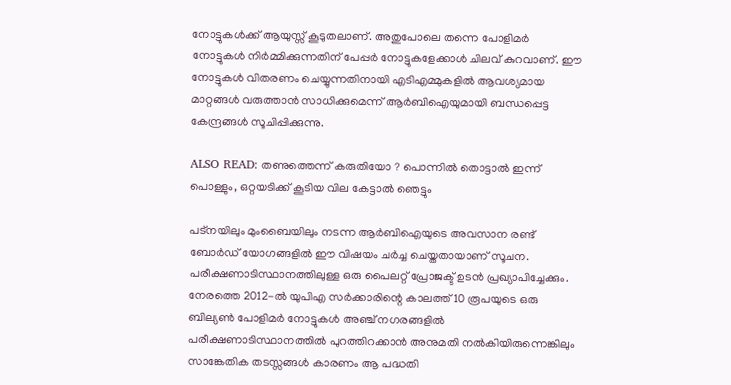നോട്ടുകൾക്ക് ആയുസ്സ് കൂടുതലാണ്. അതുപോലെ തന്നെ പോളിമർ നോട്ടുകൾ നിർമ്മിക്കുന്നതിന് പേപ്പർ നോട്ടുകളേക്കാൾ ചിലവ് കുറവാണ്. ഈ നോട്ടുകൾ വിതരണം ചെയ്യുന്നതിനായി എടിഎമ്മുകളിൽ ആവശ്യമായ മാറ്റങ്ങൾ വരുത്താൻ സാധിക്കുമെന്ന് ആർബിഐയുമായി ബന്ധപ്പെട്ട കേന്ദ്രങ്ങൾ സൂചിപ്പിക്കുന്നു.

ALSO READ: തണുത്തെന്ന് കരുതിയോ ? പൊന്നിൽ തൊട്ടാൽ ഇന്ന് പൊള്ളും, ഒറ്റയടിക്ക് കൂടിയ വില കേട്ടാൽ ഞെട്ടും

പട്നയിലും മുംബൈയിലും നടന്ന ആർബിഐയുടെ അവസാന രണ്ട് ബോർഡ് യോഗങ്ങളിൽ ഈ വിഷയം ചർച്ച ചെയ്തതായാണ് സൂചന. പരീക്ഷണാടിസ്ഥാനത്തിലുള്ള ഒരു പൈലറ്റ് പ്രോജക്ട് ഉടൻ പ്രഖ്യാപിച്ചേക്കും. നേരത്തെ 2012-ൽ യുപിഎ സർക്കാരിന്റെ കാലത്ത് 10 രൂപയുടെ ഒരു ബില്യൺ പോളിമർ നോട്ടുകൾ അഞ്ച് നഗരങ്ങളിൽ പരീക്ഷണാടിസ്ഥാനത്തിൽ പുറത്തിറക്കാൻ അനുമതി നൽകിയിരുന്നെങ്കിലും സാങ്കേതിക തടസ്സങ്ങൾ കാരണം ആ പദ്ധതി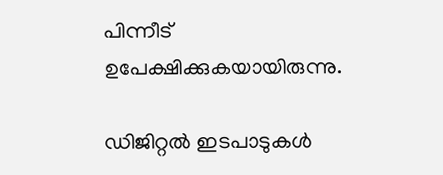പിന്നീട് ഉപേക്ഷിക്കുകയായിരുന്നു.

ഡിജിറ്റൽ ഇടപാടുകൾ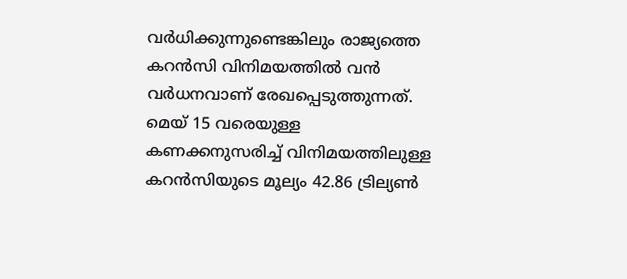വർധിക്കുന്നുണ്ടെങ്കിലും രാജ്യത്തെ കറൻസി വിനിമയത്തിൽ വൻ വർധനവാണ് രേഖപ്പെടുത്തുന്നത്. മെയ് 15 വരെയുള്ള കണക്കനുസരിച്ച് വിനിമയത്തിലുള്ള കറൻസിയുടെ മൂല്യം 42.86 ട്രില്യൺ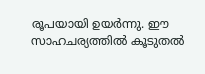രൂപയായി ഉയർന്നു. ഈ സാഹചര്യത്തിൽ കൂടുതൽ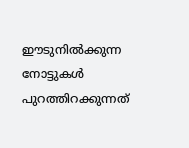ഈടുനിൽക്കുന്ന നോട്ടുകൾ പുറത്തിറക്കുന്നത്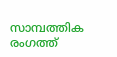സാമ്പത്തിക രംഗത്ത്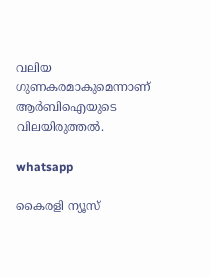വലിയ ഗുണകരമാകുമെന്നാണ് ആർബിഐയുടെ വിലയിരുത്തൽ.

whatsapp

കൈരളി ന്യൂസ്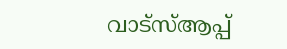വാട്‌സ്ആപ്പ്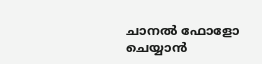ചാനല്‍ ഫോളോ ചെയ്യാന്‍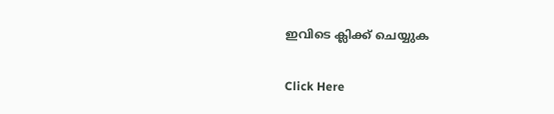ഇവിടെ ക്ലിക്ക് ചെയ്യുക

Click Here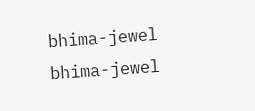bhima-jewel
bhima-jewel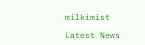milkimist

Latest News